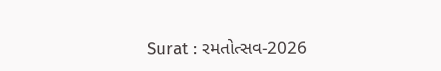Surat : રમતોત્સવ-2026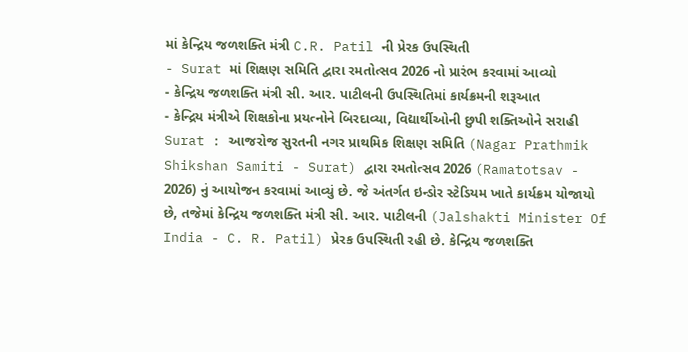માં કેન્દ્રિય જળશક્તિ મંત્રી C.R. Patil ની પ્રેરક ઉપસ્થિતી
- Surat માં શિક્ષણ સમિતિ દ્વારા રમતોત્સવ 2026 નો પ્રારંભ કરવામાં આવ્યો
- કેન્દ્રિય જળશક્તિ મંત્રી સી. આર. પાટીલની ઉપસ્થિતિમાં કાર્યક્રમની શરૂઆત
- કેન્દ્રિય મંત્રીએ શિક્ષકોના પ્રયત્નોને બિરદાવ્યા, વિદ્યાર્થીઓની છુપી શક્તિઓને સરાહી
Surat : આજરોજ સુરતની નગર પ્રાથમિક શિક્ષણ સમિતિ (Nagar Prathmik Shikshan Samiti - Surat) દ્વારા રમતોત્સવ 2026 (Ramatotsav - 2026) નું આયોજન કરવામાં આવ્યું છે. જે અંતર્ગત ઇન્ડોર સ્ટેડિયમ ખાતે કાર્યક્રમ યોજાયો છે, તજેમાં કેન્દ્રિય જળશક્તિ મંત્રી સી. આર. પાટીલની (Jalshakti Minister Of India - C. R. Patil) પ્રેરક ઉપસ્થિતી રહી છે. કેન્દ્રિય જળશક્તિ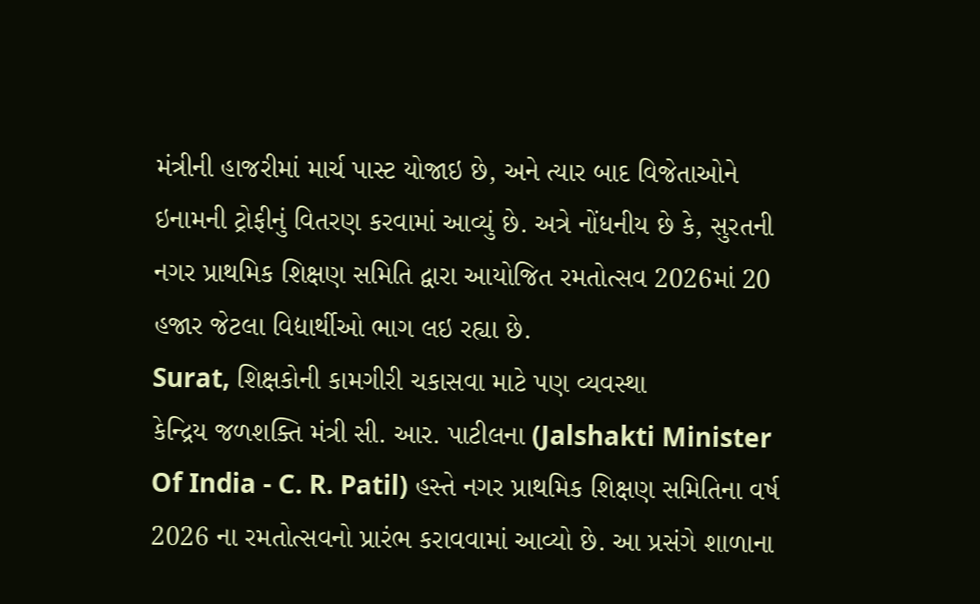મંત્રીની હાજરીમાં માર્ચ પાસ્ટ યોજાઇ છે, અને ત્યાર બાદ વિજેતાઓને ઇનામની ટ્રોફીનું વિતરણ કરવામાં આવ્યું છે. અત્રે નોંધનીય છે કે, સુરતની નગર પ્રાથમિક શિક્ષણ સમિતિ દ્વારા આયોજિત રમતોત્સવ 2026માં 20 હજાર જેટલા વિદ્યાર્થીઓ ભાગ લઇ રહ્યા છે.
Surat, શિક્ષકોની કામગીરી ચકાસવા માટે પણ વ્યવસ્થા
કેન્દ્રિય જળશક્તિ મંત્રી સી. આર. પાટીલના (Jalshakti Minister Of India - C. R. Patil) હસ્તે નગર પ્રાથમિક શિક્ષણ સમિતિના વર્ષ 2026 ના રમતોત્સવનો પ્રારંભ કરાવવામાં આવ્યો છે. આ પ્રસંગે શાળાના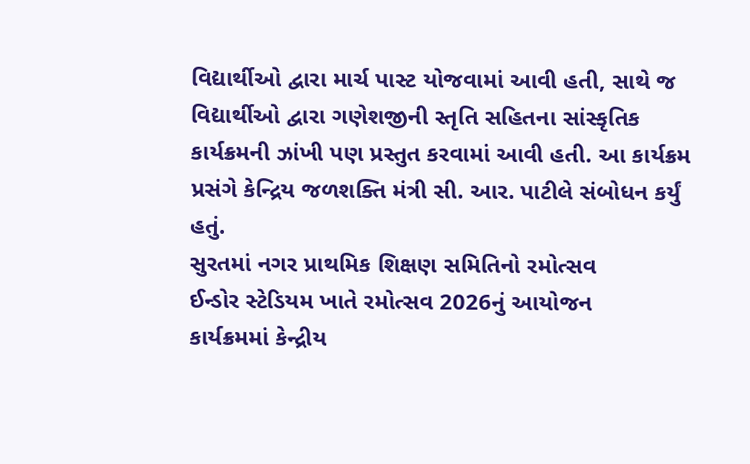વિદ્યાર્થીઓ દ્વારા માર્ચ પાસ્ટ યોજવામાં આવી હતી, સાથે જ વિદ્યાર્થીઓ દ્વારા ગણેશજીની સ્તૃતિ સહિતના સાંસ્કૃતિક કાર્યક્રમની ઝાંખી પણ પ્રસ્તુત કરવામાં આવી હતી. આ કાર્યક્રમ પ્રસંગે કેન્દ્રિય જળશક્તિ મંત્રી સી. આર. પાટીલે સંબોધન કર્યું હતું.
સુરતમાં નગર પ્રાથમિક શિક્ષણ સમિતિનો રમોત્સવ
ઈન્ડોર સ્ટેડિયમ ખાતે રમોત્સવ 2026નું આયોજન
કાર્યક્રમમાં કેન્દ્રીય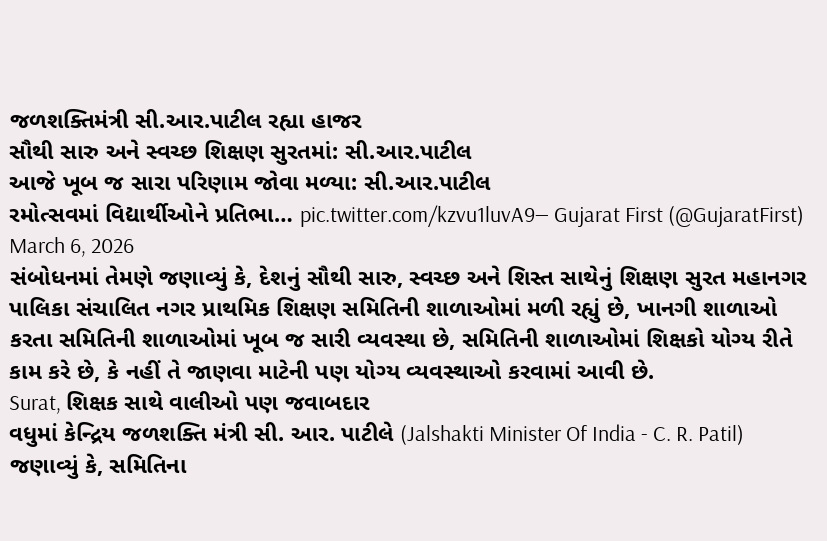જળશક્તિમંત્રી સી.આર.પાટીલ રહ્યા હાજર
સૌથી સારુ અને સ્વચ્છ શિક્ષણ સુરતમાં: સી.આર.પાટીલ
આજે ખૂબ જ સારા પરિણામ જોવા મળ્યા: સી.આર.પાટીલ
રમોત્સવમાં વિદ્યાર્થીઓને પ્રતિભા… pic.twitter.com/kzvu1luvA9— Gujarat First (@GujaratFirst) March 6, 2026
સંબોધનમાં તેમણે જણાવ્યું કે, દેશનું સૌથી સારુ, સ્વચ્છ અને શિસ્ત સાથેનું શિક્ષણ સુરત મહાનગર પાલિકા સંચાલિત નગર પ્રાથમિક શિક્ષણ સમિતિની શાળાઓમાં મળી રહ્યું છે, ખાનગી શાળાઓ કરતા સમિતિની શાળાઓમાં ખૂબ જ સારી વ્યવસ્થા છે, સમિતિની શાળાઓમાં શિક્ષકો યોગ્ય રીતે કામ કરે છે, કે નહીં તે જાણવા માટેની પણ યોગ્ય વ્યવસ્થાઓ કરવામાં આવી છે.
Surat, શિક્ષક સાથે વાલીઓ પણ જવાબદાર
વધુમાં કેન્દ્રિય જળશક્તિ મંત્રી સી. આર. પાટીલે (Jalshakti Minister Of India - C. R. Patil) જણાવ્યું કે, સમિતિના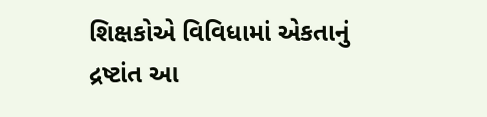શિક્ષકોએ વિવિધામાં એકતાનું દ્રષ્ટાંત આ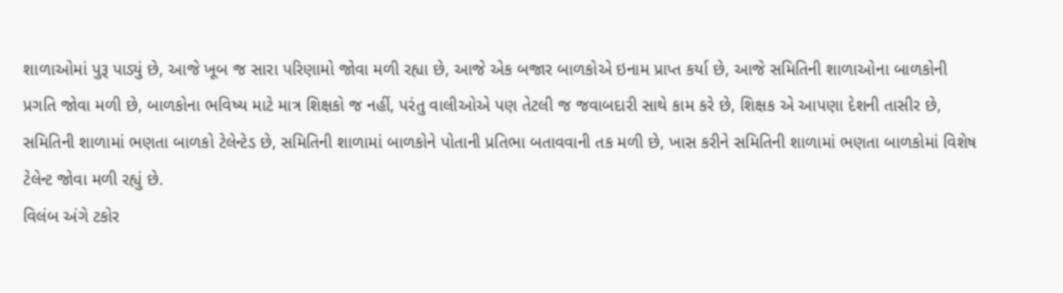શાળાઓમાં પુરૂ પાડ્યું છે, આજે ખૂબ જ સારા પરિણામો જોવા મળી રહ્યા છે, આજે એક બજાર બાળકોએ ઇનામ પ્રાપ્ત કર્યા છે, આજે સમિતિની શાળાઓના બાળકોની પ્રગતિ જોવા મળી છે, બાળકોના ભવિષ્ય માટે માત્ર શિક્ષકો જ નહીં, પરંતુ વાલીઓએ પણ તેટલી જ જવાબદારી સાથે કામ કરે છે, શિક્ષક એ આપણા દેશની તાસીર છે, સમિતિની શાળામાં ભણતા બાળકો ટેલેન્ટેડ છે, સમિતિની શાળામાં બાળકોને પોતાની પ્રતિભા બતાવવાની તક મળી છે, ખાસ કરીને સમિતિની શાળામાં ભણતા બાળકોમાં વિશેષ ટેલેન્ટ જોવા મળી રહ્યું છે.
વિલંબ અંગે ટકોર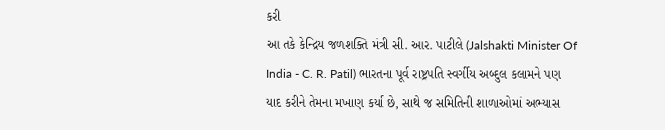કરી
આ તકે કેન્દ્રિય જળશક્તિ મંત્રી સી. આર. પાટીલે (Jalshakti Minister Of India - C. R. Patil) ભારતના પૂર્વ રાષ્ટ્રપતિ સ્વર્ગીય અબ્દુલ કલામને પણ યાદ કરીને તેમના મખાણ કર્યા છે, સાથે જ સમિતિની શાળાઓમાં અભ્યાસ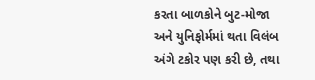કરતા બાળકોને બુટ-મોજા અને યુનિફોર્મમાં થતા વિલંબ અંગે ટકોર પણ કરી છે, તથા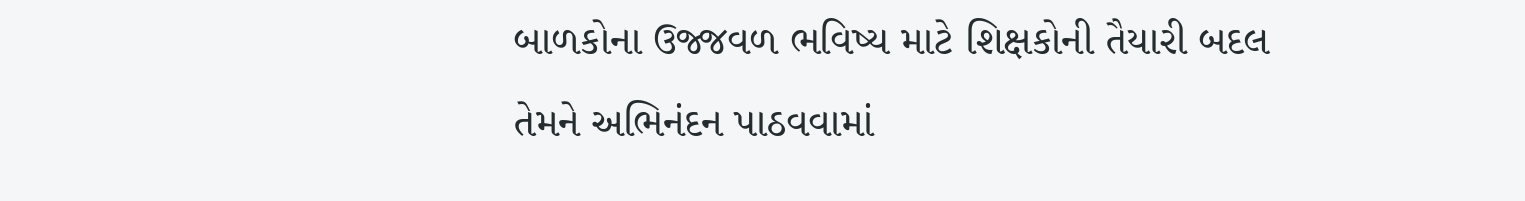બાળકોના ઉજ્જવળ ભવિષ્ય માટે શિક્ષકોની તૈયારી બદલ તેમને અભિનંદન પાઠવવામાં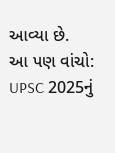આવ્યા છે.
આ પણ વાંચો: UPSC 2025નું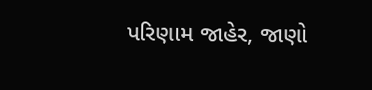પરિણામ જાહેર, જાણો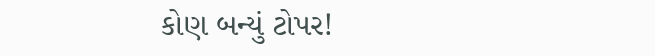કોણ બન્યું ટોપર!